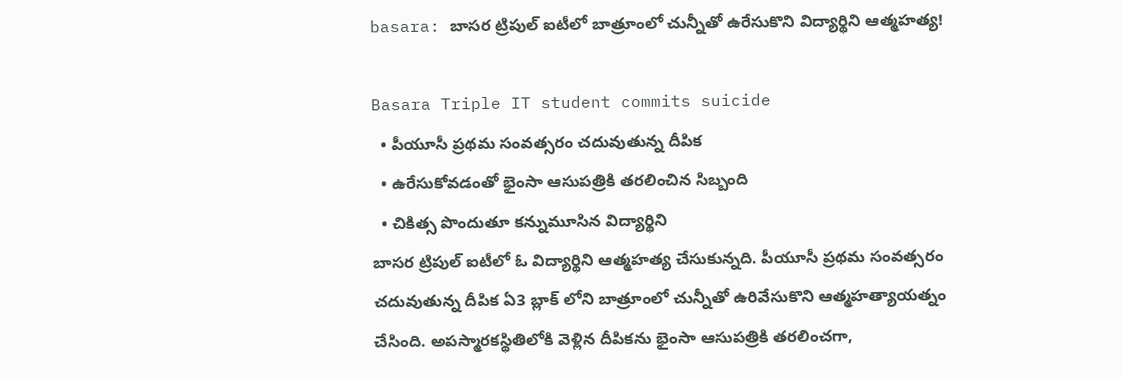basara: బాసర ట్రిపుల్ ఐటీలో బాత్రూంలో చున్నీతో ఉరేసుకొని విద్యార్థిని ఆత్మహత్య!

Basara Triple IT student commits suicide
  • పీయూసీ ప్రథమ సంవత్సరం చదువుతున్న దీపిక
  • ఉరేసుకోవడంతో భైంసా ఆసుపత్రికి తరలించిన సిబ్బంది
  • చికిత్స పొందుతూ కన్నుమూసిన విద్యార్థిని
బాసర ట్రిపుల్ ఐటీలో ఓ విద్యార్థిని ఆత్మహత్య చేసుకున్నది. పీయూసీ ప్రథమ సంవత్సరం చదువుతున్న దీపిక ఏ3 బ్లాక్ లోని బాత్రూంలో చున్నీతో ఉరివేసుకొని ఆత్మహత్యాయత్నం చేసింది. అపస్మారకస్థితిలోకి వెళ్లిన దీపికను భైంసా ఆసుపత్రికి తరలించగా,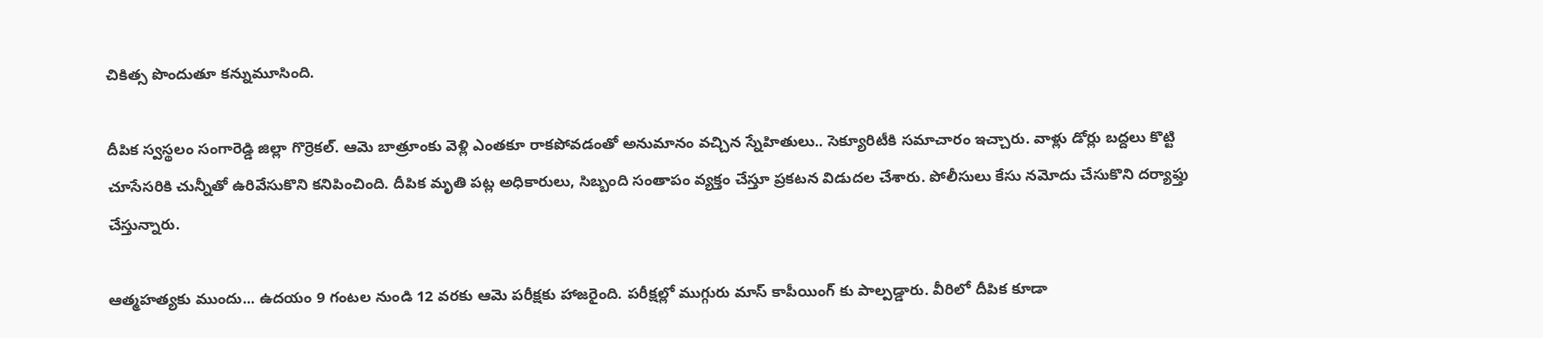చికిత్స పొందుతూ కన్నుమూసింది.

దీపిక స్వస్థలం సంగారెడ్డి జిల్లా గొర్రెకల్. ఆమె బాత్రూంకు వెళ్లి ఎంతకూ రాకపోవడంతో అనుమానం వచ్చిన స్నేహితులు.. సెక్యూరిటీకి సమాచారం ఇచ్చారు. వాళ్లు డోర్లు బద్దలు కొట్టి చూసేసరికి చున్నీతో ఉరివేసుకొని కనిపించింది. దీపిక మృతి పట్ల అధికారులు, సిబ్బంది సంతాపం వ్యక్తం చేస్తూ ప్రకటన విడుదల చేశారు. పోలీసులు కేసు నమోదు చేసుకొని దర్యాఫ్తు చేస్తున్నారు.

ఆత్మహత్యకు ముందు... ఉదయం 9 గంటల నుండి 12 వరకు ఆమె పరీక్షకు హాజరైంది. పరీక్షల్లో ముగ్గురు మాస్ కాపీయింగ్ కు పాల్పడ్డారు. వీరిలో దీపిక కూడా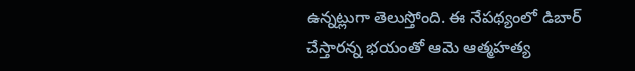ఉన్నట్లుగా తెలుస్తోంది. ఈ నేపథ్యంలో డిబార్ చేస్తారన్న భయంతో ఆమె ఆత్మహత్య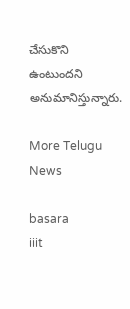చేసుకొని ఉంటుందని అనుమానిస్తున్నారు.

More Telugu News

basara
iiit